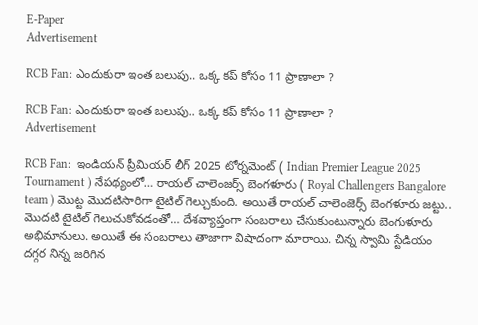E-Paper
Advertisement

RCB Fan: ఎందుకురా ఇంత బలుపు.. ఒక్క కప్ కోసం 11 ప్రాణాలా ?

RCB Fan: ఎందుకురా ఇంత బలుపు.. ఒక్క కప్ కోసం 11 ప్రాణాలా ?
Advertisement

RCB Fan:  ఇండియన్ ప్రీమియర్ లీగ్ 2025 టోర్నమెంట్ ( Indian Premier League 2025 Tournament ) నేపథ్యంలో… రాయల్ చాలెంజర్స్ బెంగళూరు ( Royal Challengers Bangalore team ) మొట్ట మొదటిసారిగా టైటిల్ గెల్చుకుంది. అయితే రాయల్ చాలెంజెర్స్ బెంగళూరు జట్టు.. మొదటి టైటిల్ గెలుచుకోవడంతో… దేశవ్యాప్తంగా సంబరాలు చేసుకుంటున్నారు బెంగుళూరు అభిమానులు. అయితే ఈ సంబరాలు తాజాగా విషాదంగా మారాయి. చిన్న స్వామి స్టేడియం దగ్గర నిన్న జరిగిన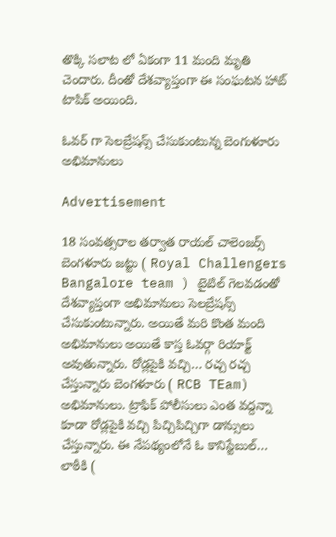తొక్కి సలాట లో ఏకంగా 11 మంది మృతి చెందారు. దీంతో దేశవ్యాప్తంగా ఈ సంఘటన హాట్ టాపిక్ అయింది.

ఓవర్ గా సెలబ్రేషన్స్ చేసుకుంటున్న బెంగుళూరు అభిమానులు

Advertisement

18 సంవత్సరాల తర్వాత రాయల్ చాలెంజర్స్ బెంగళూరు జట్టు ( Royal Challengers Bangalore team ) టైటిల్ గెలవడంతో దేశవ్యాప్తంగా అభిమానులు సెలబ్రేషన్స్ చేసుకుంటున్నారు. అయితే మరి కొంత మంది అభిమానులు అయితే కాస్త ఓవర్గా రియాక్ట్ అవుతున్నారు. రోడ్లపైకి వచ్చి… రచ్చ రచ్చ చేస్తున్నారు బెంగళూరు ( RCB TEam) అభిమానులు. ట్రాఫిక్ పోలీసులు ఎంత వద్దన్నా కూడా రోడ్లపైకి వచ్చి పిచ్చిపిచ్చిగా డాన్సులు చేస్తున్నారు. ఈ నేపథ్యంలోనే ఓ కానిస్టేబుల్… లాఠీకి (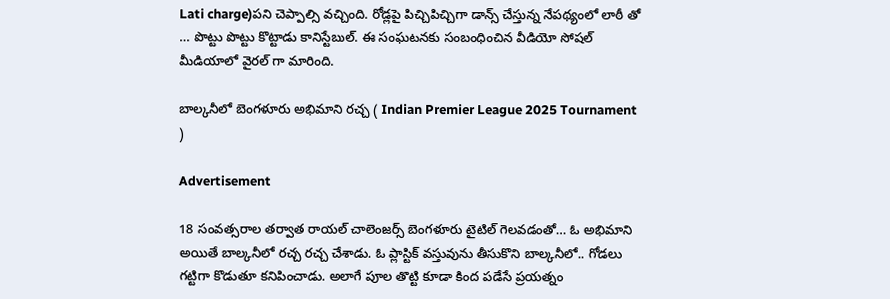Lati charge)పని చెప్పాల్సి వచ్చింది. రోడ్లపై పిచ్చిపిచ్చిగా డాన్స్ చేస్తున్న నేపథ్యంలో లాఠీ తో … పొట్టు పొట్టు కొట్టాడు కానిస్టేబుల్. ఈ సంఘటనకు సంబంధించిన వీడియో సోషల్ మీడియాలో వైరల్ గా మారింది.

బాల్కనీలో బెంగళూరు అభిమాని రచ్చ ( Indian Premier League 2025 Tournament )

Advertisement

18 సంవత్సరాల తర్వాత రాయల్ చాలెంజర్స్ బెంగళూరు టైటిల్ గెలవడంతో… ఓ అభిమాని అయితే బాల్కనీలో రచ్చ రచ్చ చేశాడు. ఓ ప్లాస్టిక్ వస్తువును తీసుకొని బాల్కనీలో.. గోడలు గట్టిగా కొడుతూ కనిపించాడు. అలాగే పూల తొట్టి కూడా కింద పడేసే ప్రయత్నం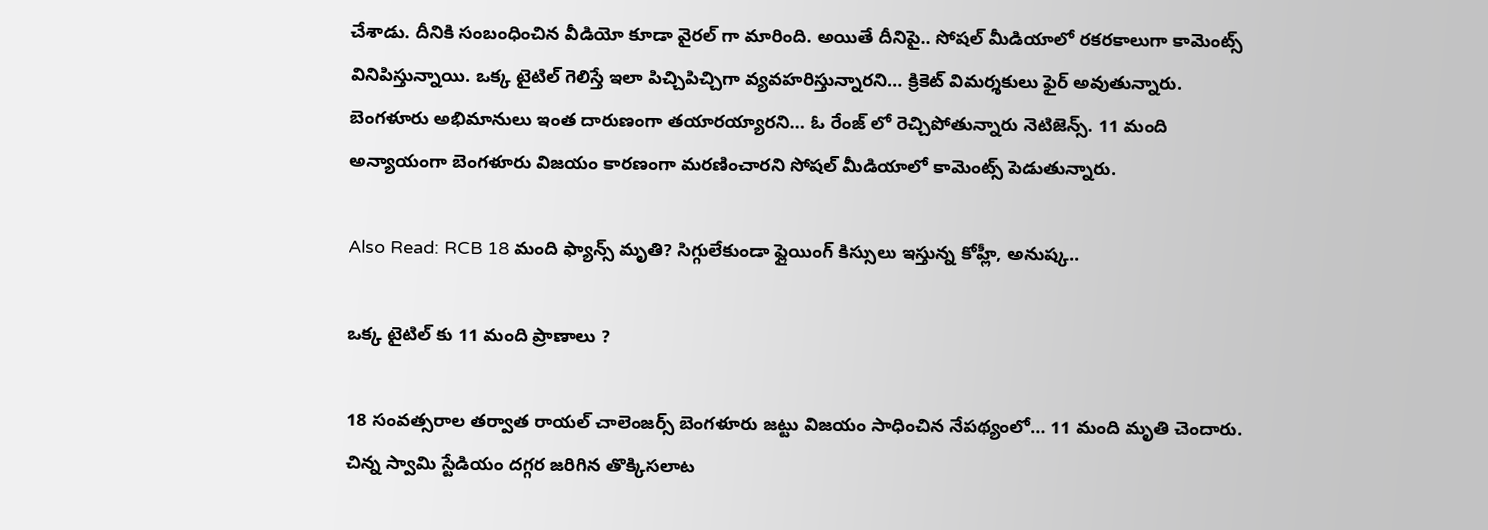చేశాడు. దీనికి సంబంధించిన వీడియో కూడా వైరల్ గా మారింది. అయితే దీనిపై.. సోషల్ మీడియాలో రకరకాలుగా కామెంట్స్ వినిపిస్తున్నాయి. ఒక్క టైటిల్ గెలిస్తే ఇలా పిచ్చిపిచ్చిగా వ్యవహరిస్తున్నారని… క్రికెట్ విమర్శకులు ఫైర్ అవుతున్నారు. బెంగళూరు అభిమానులు ఇంత దారుణంగా తయారయ్యారని… ఓ రేంజ్ లో రెచ్చిపోతున్నారు నెటిజెన్స్. 11 మంది అన్యాయంగా బెంగళూరు విజయం కారణంగా మరణించారని సోషల్ మీడియాలో కామెంట్స్ పెడుతున్నారు.

Also Read: RCB 18 మంది ఫ్యాన్స్ మృతి? సిగ్గులేకుండా ఫ్లైయింగ్ కిస్సులు ఇస్తున్న కోహ్లీ, అనుష్క..

ఒక్క టైటిల్ కు 11 మంది ప్రాణాలు ?

18 సంవత్సరాల తర్వాత రాయల్ చాలెంజర్స్ బెంగళూరు జట్టు విజయం సాధించిన నేపథ్యంలో… 11 మంది మృతి చెందారు. చిన్న స్వామి స్టేడియం దగ్గర జరిగిన తొక్కిసలాట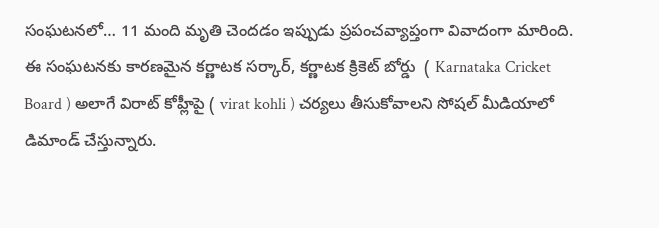సంఘటనలో… 11 మంది మృతి చెందడం ఇప్పుడు ప్రపంచవ్యాప్తంగా వివాదంగా మారింది. ఈ సంఘటనకు కారణమైన కర్ణాటక సర్కార్, కర్ణాటక క్రికెట్ బోర్డు  ( Karnataka Cricket Board ) అలాగే విరాట్ కోహ్లీపై ( virat kohli ) చర్యలు తీసుకోవాలని సోషల్ మీడియాలో డిమాండ్ చేస్తున్నారు.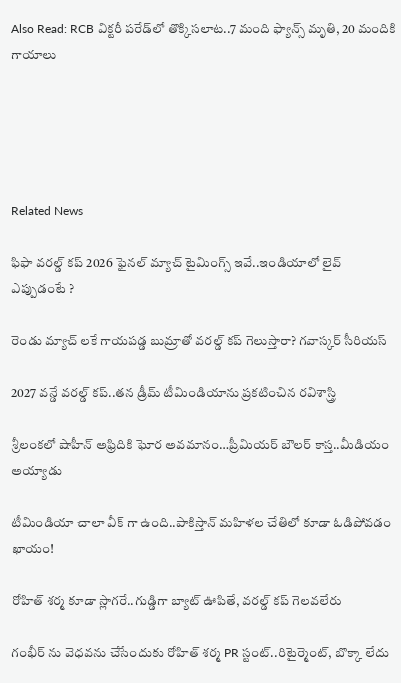Also Read: RCB విక్టరీ పరేడ్‌లో తొక్కిసలాట..7 మంది ఫ్యాన్స్ మృతి, 20 మందికి గాయాలు





Related News

ఫిఫా వ‌ర‌ల్డ్ క‌ప్ 2026 ఫైన‌ల్ మ్యాచ్ టైమింగ్స్ ఇవే..ఇండియాలో లైవ్ ఎప్పుడంటే ?

రెండు మ్యాచ్ ల‌కే గాయ‌ప‌డ్డ బుమ్రాతో వ‌ర‌ల్డ్ క‌ప్ గెలుస్తారా? గ‌వాస్క‌ర్ సీరియ‌స్‌

2027 వ‌న్డే వ‌ర‌ల్డ్ క‌ప్..త‌న డ్రీమ్ టీమిండియాను ప్ర‌క‌టించిన ర‌విశాస్త్రి

శ్రీలంక‌లో షాహీన్ అఫ్రిదికి ఘోర అవ‌మానం…ప్రీమియ‌ర్ బౌల‌ర్ కాస్త..మీడియం అయ్యాడు

టీమిండియా చాలా వీక్ గా ఉంది..పాకిస్తాన్ మ‌హిళ‌ల చేతిలో కూడా ఓడిపోవ‌డం ఖాయం!

రోహిత్ శ‌ర్మ‌ కూడా స్లాగ‌రే..గుడ్డిగా బ్యాట్ ఊపితే, వ‌ర‌ల్డ్ క‌ప్ గెల‌వ‌లేరు

గంభీర్ ను వెధ‌వ‌ను చేసేందుకు రోహిత్ శ‌ర్మ PR స్టంట్..రిటైర్మెంట్, బొక్కా లేదు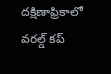దక్షిణాఫ్రికాలో వ‌ర‌ల్డ్ క‌ప్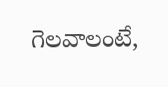గెల‌వాలంటే,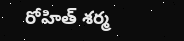రోహిత్ శ‌ర్మ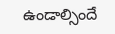ఉండాల్సిందే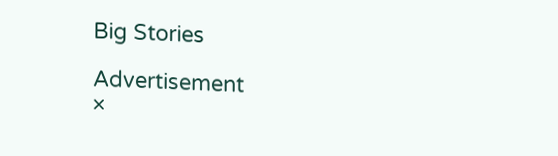Big Stories

Advertisement
×